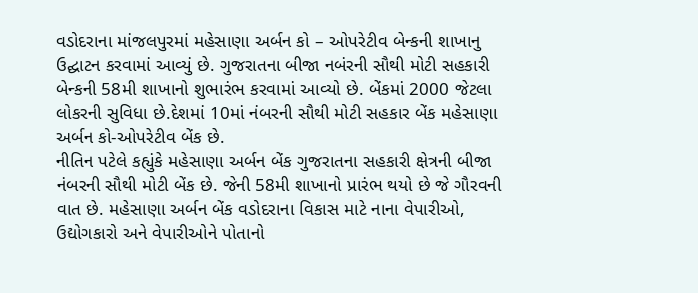વડોદરાના માંજલપુરમાં મહેસાણા અર્બન કો – ઓપરેટીવ બેન્કની શાખાનુ ઉદ્ઘાટન કરવામાં આવ્યું છે. ગુજરાતના બીજા નબંરની સૌથી મોટી સહકારી બેન્કની 58મી શાખાનો શુભારંભ કરવામાં આવ્યો છે. બેંકમાં 2000 જેટલા લોકરની સુવિધા છે.દેશમાં 10માં નંબરની સૌથી મોટી સહકાર બેંક મહેસાણા અર્બન કો-ઓપરેટીવ બેંક છે.
નીતિન પટેલે કહ્યુંકે મહેસાણા અર્બન બેંક ગુજરાતના સહકારી ક્ષેત્રની બીજા નંબરની સૌથી મોટી બેંક છે. જેની 58મી શાખાનો પ્રારંભ થયો છે જે ગૌરવની વાત છે. મહેસાણા અર્બન બેંક વડોદરાના વિકાસ માટે નાના વેપારીઓ, ઉદ્યોગકારો અને વેપારીઓને પોતાનો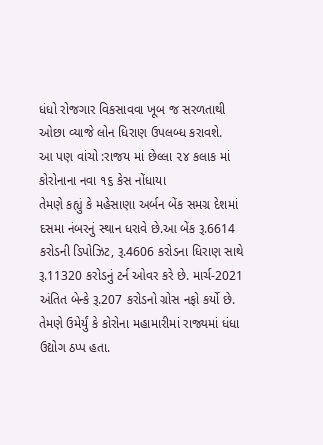ધંધો રોજગાર વિકસાવવા ખૂબ જ સરળતાથી ઓછા વ્યાજે લોન ધિરાણ ઉપલબ્ધ કરાવશે.
આ પણ વાંચો :રાજય માં છેલ્લા ૨૪ કલાક માં કોરોનાના નવા ૧૬ કેસ નોંધાયા
તેમણે કહ્યું કે મહેસાણા અર્બન બેંક સમગ્ર દેશમાં દસમા નંબરનું સ્થાન ધરાવે છે.આ બેંક રૂ.6614 કરોડની ડિપોઝિટ, રૂ.4606 કરોડના ધિરાણ સાથે રૂ.11320 કરોડનું ટર્ન ઓવર કરે છે. માર્ચ-2021 અંતિત બેન્કે રૂ.207 કરોડનો ગ્રોસ નફો કર્યો છે.
તેમણે ઉમેર્યું કે કોરોના મહામારીમાં રાજ્યમાં ધંધા ઉદ્યોગ ઠપ્પ હતા.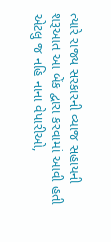ત્યારે રાજ્ય સરકારની વ્યાજ સહાયની શરૂઆત આ બેંક દ્વારા કરવામાં આવી હતી એટલુ જ નહિ નાના વેપારીઓ,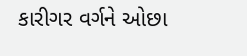કારીગર વર્ગને ઓછા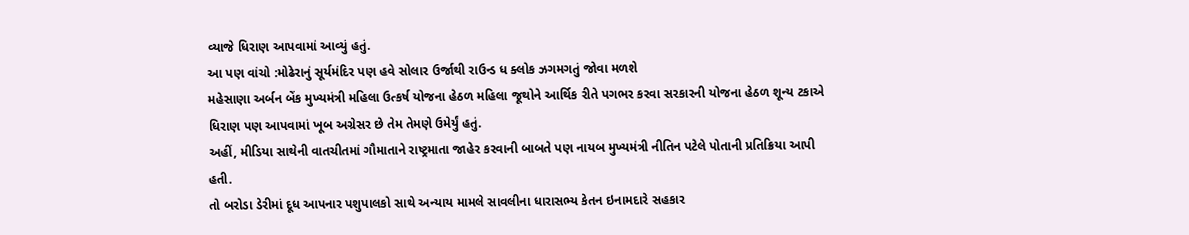વ્યાજે ધિરાણ આપવામાં આવ્યું હતું.
આ પણ વાંચો :મોઢેરાનું સૂર્યમંદિર પણ હવે સોલાર ઉર્જાથી રાઉન્ડ ધ ક્લોક ઝગમગતું જોવા મળશે
મહેસાણા અર્બન બેંક મુખ્યમંત્રી મહિલા ઉત્કર્ષ યોજના હેઠળ મહિલા જૂથોને આર્થિક રીતે પગભર કરવા સરકારની યોજના હેઠળ શૂન્ય ટકાએ ધિરાણ પણ આપવામાં ખૂબ અગ્રેસર છે તેમ તેમણે ઉમેર્યું હતું.
અહીં, મીડિયા સાથેની વાતચીતમાં ગૌમાતાને રાષ્ટ્રમાતા જાહેર કરવાની બાબતે પણ નાયબ મુખ્યમંત્રી નીતિન પટેલે પોતાની પ્રતિક્રિયા આપી હતી.
તો બરોડા ડેરીમાં દૂધ આપનાર પશુપાલકો સાથે અન્યાય મામલે સાવલીના ધારાસભ્ય કેતન ઇનામદારે સહકાર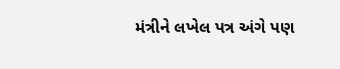મંત્રીને લખેલ પત્ર અંગે પણ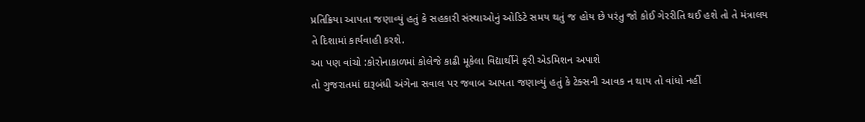પ્રતિક્રિયા આપતા જણાવ્યું હતું કે સહકારી સંસ્થાઓનું ઓડિટે સમય થતું જ હોય છે પરંતુ જો કોઈ ગેરરીતિ થઈ હશે તો તે મંત્રાલય તે દિશામાં કાર્યવાહી કરશે.
આ પણ વાંચો :કોરોનાકાળમાં કોલેજે કાઢી મૂકેલા વિદ્યાર્થીને ફરી એડમિશન અપાશે
તો ગુજરાતમાં દારૂબંધી અંગેના સવાલ પર જવાબ આપતા જણાવ્યું હતું કે ટેક્સની આવક ન થાય તો વાંધો નહીં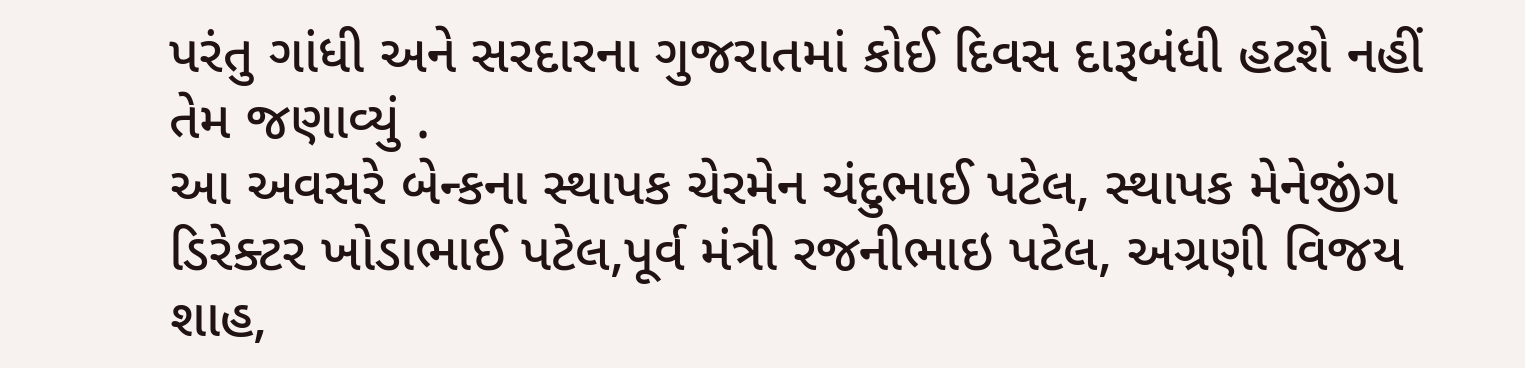પરંતુ ગાંધી અને સરદારના ગુજરાતમાં કોઈ દિવસ દારૂબંધી હટશે નહીં તેમ જણાવ્યું .
આ અવસરે બેન્કના સ્થાપક ચેરમેન ચંદુભાઈ પટેલ, સ્થાપક મેનેજીંગ ડિરેક્ટર ખોડાભાઈ પટેલ,પૂર્વ મંત્રી રજનીભાઇ પટેલ, અગ્રણી વિજય શાહ,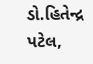ડો.હિતેન્દ્ર પટેલ,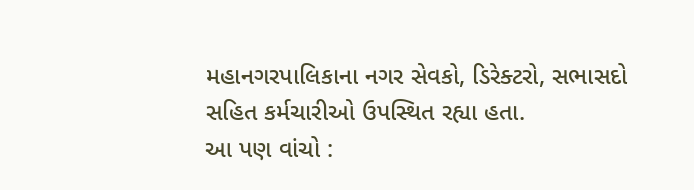મહાનગરપાલિકાના નગર સેવકો, ડિરેક્ટરો, સભાસદો સહિત કર્મચારીઓ ઉપસ્થિત રહ્યા હતા.
આ પણ વાંચો :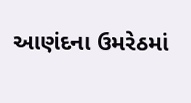આણંદના ઉમરેઠમાં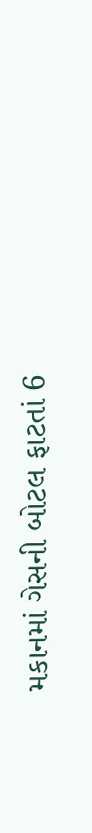મકાનમાં ગેસની બોટલ ફાટતાં 6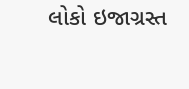લોકો ઇજાગ્રસ્ત